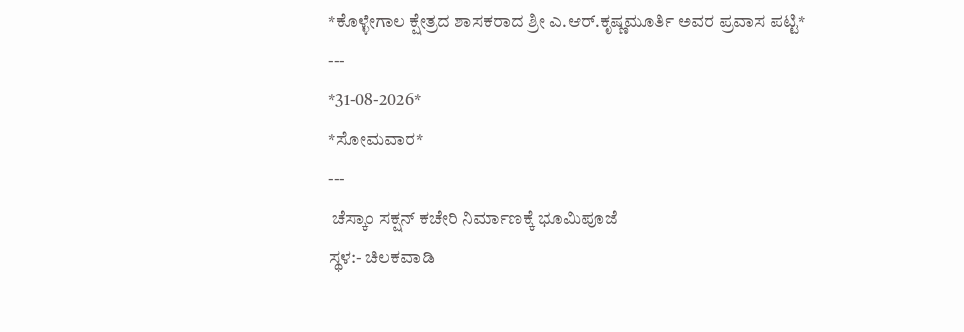*ಕೊಳ್ಳೇಗಾಲ ಕ್ಷೇತ್ರದ ಶಾಸಕರಾದ ಶ್ರೀ ಎ.ಆರ್.ಕೃಷ್ಣಮೂರ್ತಿ ಅವರ ಪ್ರವಾಸ ಪಟ್ಟಿ*
---
*31-08-2026*
*ಸೋಮವಾರ*
---
 ಚೆಸ್ಕಾಂ ಸಕ್ಷನ್ ಕಚೇರಿ ನಿರ್ಮಾಣಕ್ಕೆ ಭೂಮಿಪೂಜೆ
ಸ್ಥಳ:- ಚಿಲಕವಾಡಿ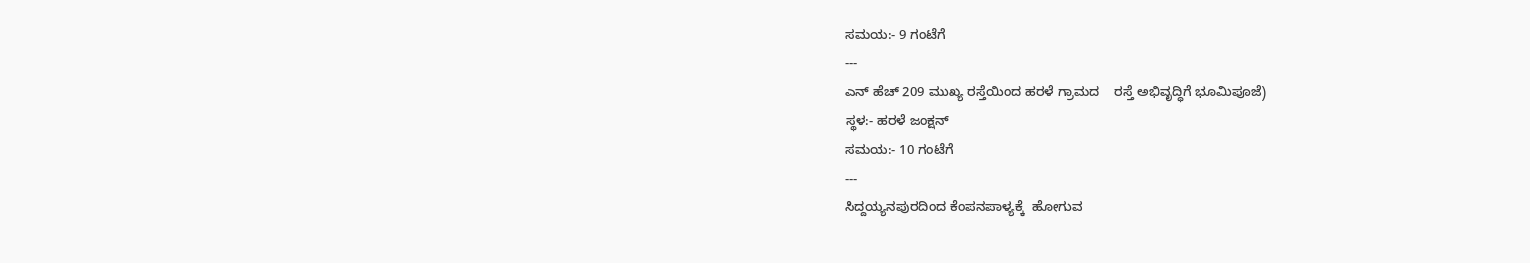ಸಮಯ:- 9 ಗಂಟೆಗೆ
---
ಎನ್‌ ಹೆಚ್ 209 ಮುಖ್ಯ ರಸ್ತೆಯಿಂದ ಹರಳೆ ಗ್ರಾಮದ    ರಸ್ತೆ ಅಭಿವೃದ್ಧಿಗೆ ಭೂಮಿಪೂಜೆ)
ಸ್ಥಳ:- ಹರಳೆ ಜಂಕ್ಷನ್
ಸಮಯ:- 10 ಗಂಟೆಗೆ
---
ಸಿದ್ದಯ್ಯನಪುರದಿಂದ ಕೆಂಪನಪಾಳ್ಯಕ್ಕೆ  ಹೋಗುವ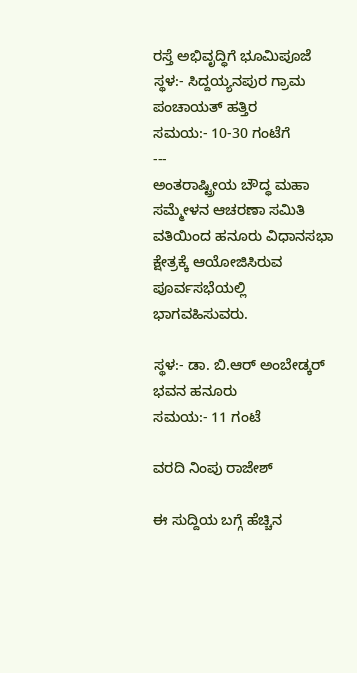ರಸ್ತೆ ಅಭಿವೃದ್ಧಿಗೆ ಭೂಮಿಪೂಜೆ
ಸ್ಥಳ:- ಸಿದ್ದಯ್ಯನಪುರ ಗ್ರಾಮ ಪಂಚಾಯತ್ ಹತ್ತಿರ
ಸಮಯ:- 10-30 ಗಂಟೆಗೆ
---
ಅಂತರಾಷ್ಟ್ರೀಯ ಬೌದ್ಧ ಮಹಾ ಸಮ್ಮೇಳನ ಆಚರಣಾ ಸಮಿತಿ ವತಿಯಿಂದ ಹನೂರು ವಿಧಾನಸಭಾ ಕ್ಷೇತ್ರಕ್ಕೆ ಆಯೋಜಿಸಿರುವ ಪೂರ್ವಸಭೆಯಲ್ಲಿ ಭಾಗವಹಿಸುವರು.

ಸ್ಥಳ:- ಡಾ. ಬಿ.ಆರ್ ಅಂಬೇಡ್ಕರ್ ಭವನ ಹನೂರು
ಸಮಯ:- 11 ಗಂಟೆ

ವರದಿ ನಿಂಪು ರಾಜೇಶ್

ಈ ಸುದ್ದಿಯ ಬಗ್ಗೆ ಹೆಚ್ಚಿನ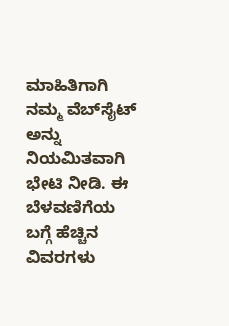ಮಾಹಿತಿಗಾಗಿ ನಮ್ಮ ವೆಬ್‌ಸೈಟ್ ಅನ್ನು ನಿಯಮಿತವಾಗಿ ಭೇಟಿ ನೀಡಿ. ಈ ಬೆಳವಣಿಗೆಯ ಬಗ್ಗೆ ಹೆಚ್ಚಿನ ವಿವರಗಳು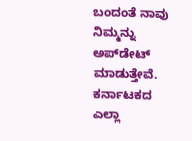ಬಂದಂತೆ ನಾವು ನಿಮ್ಮನ್ನು ಅಪ್‌ಡೇಟ್ ಮಾಡುತ್ತೇವೆ. ಕರ್ನಾಟಕದ ಎಲ್ಲಾ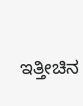ಇತ್ತೀಚಿನ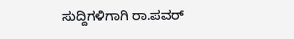ಸುದ್ದಿಗಳಿಗಾಗಿ ರಾ.ಪವರ್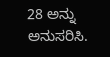28 ಅನ್ನು ಅನುಸರಿಸಿ.